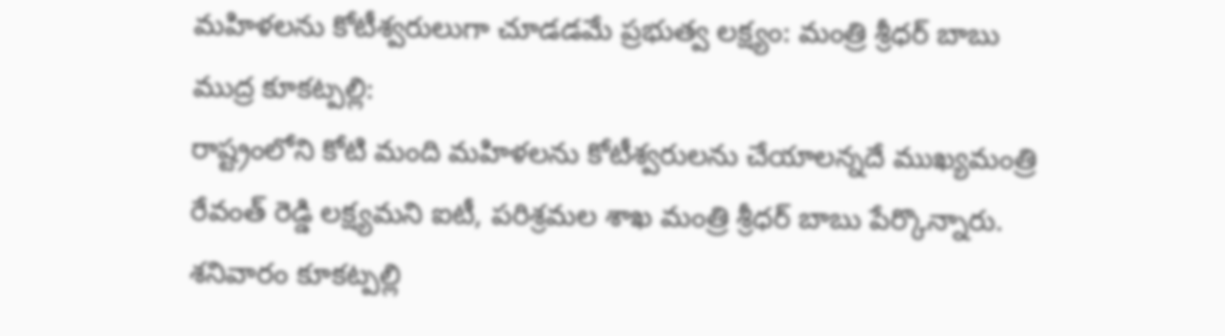మహిళలను కోటీశ్వరులుగా చూడడమే ప్రభుత్వ లక్ష్యం: మంత్రి శ్రీధర్ బాబు
ముద్ర కూకట్పల్లి:
రాష్ట్రంలోని కోటి మంది మహిళలను కోటీశ్వరులను చేయాలన్నదే ముఖ్యమంత్రి రేవంత్ రెడ్డి లక్ష్యమని ఐటీ, పరిశ్రమల శాఖ మంత్రి శ్రీధర్ బాబు పేర్కొన్నారు. శనివారం కూకట్పల్లి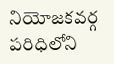నియోజకవర్గ పరిధిలోని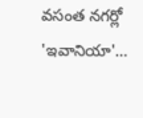వసంత నగర్లో 'ఇవానియా'…